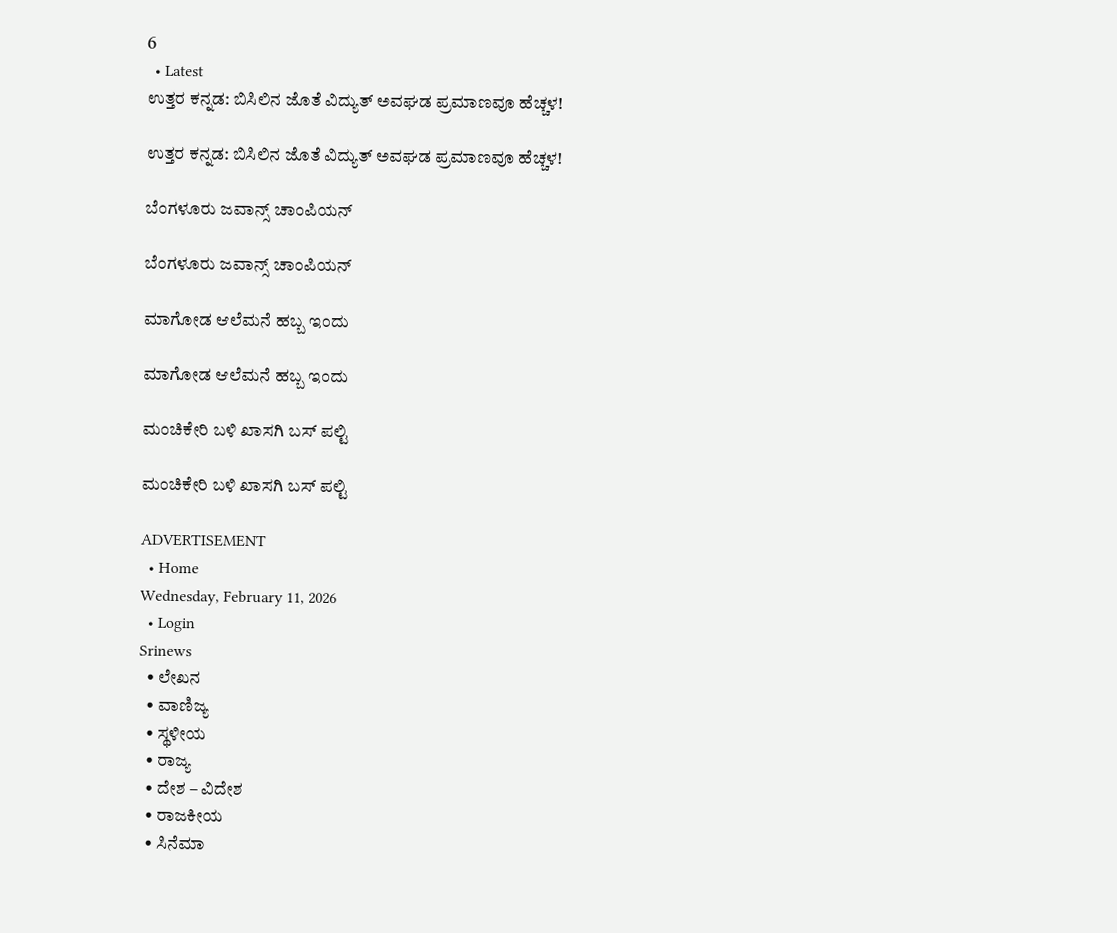6
  • Latest
ಉತ್ತರ ಕನ್ನಡ: ಬಿಸಿಲಿನ ಜೊತೆ ವಿದ್ಯುತ್ ಅವಘಡ ಪ್ರಮಾಣವೂ ಹೆಚ್ಚಳ!

ಉತ್ತರ ಕನ್ನಡ: ಬಿಸಿಲಿನ ಜೊತೆ ವಿದ್ಯುತ್ ಅವಘಡ ಪ್ರಮಾಣವೂ ಹೆಚ್ಚಳ!

ಬೆಂಗಳೂರು ಜವಾನ್ಸ್ ಚಾಂಪಿಯನ್

ಬೆಂಗಳೂರು ಜವಾನ್ಸ್ ಚಾಂಪಿಯನ್

ಮಾಗೋಡ ಆಲೆಮನೆ ಹಬ್ಬ ಇಂದು

ಮಾಗೋಡ ಆಲೆಮನೆ ಹಬ್ಬ ಇಂದು

ಮಂಚಿಕೇರಿ‌ ಬಳಿ ಖಾಸಗಿ ಬಸ್ ಪಲ್ಟಿ

ಮಂಚಿಕೇರಿ‌ ಬಳಿ ಖಾಸಗಿ ಬಸ್ ಪಲ್ಟಿ

ADVERTISEMENT
  • Home
Wednesday, February 11, 2026
  • Login
Srinews
  • ಲೇಖನ
  • ವಾಣಿಜ್ಯ
  • ಸ್ಥಳೀಯ
  • ರಾಜ್ಯ
  • ದೇಶ – ವಿದೇಶ
  • ರಾಜಕೀಯ
  • ಸಿನೆಮಾ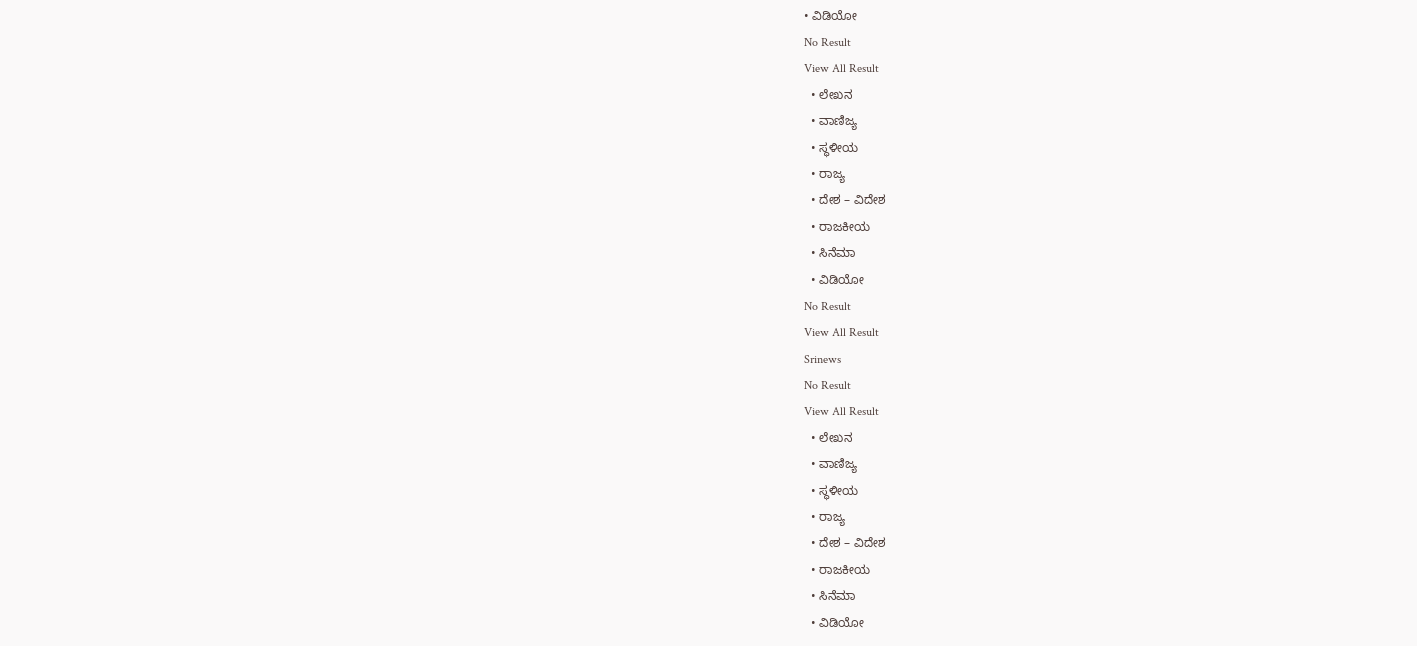• ವಿಡಿಯೋ
No Result
View All Result
  • ಲೇಖನ
  • ವಾಣಿಜ್ಯ
  • ಸ್ಥಳೀಯ
  • ರಾಜ್ಯ
  • ದೇಶ – ವಿದೇಶ
  • ರಾಜಕೀಯ
  • ಸಿನೆಮಾ
  • ವಿಡಿಯೋ
No Result
View All Result
Srinews
No Result
View All Result
  • ಲೇಖನ
  • ವಾಣಿಜ್ಯ
  • ಸ್ಥಳೀಯ
  • ರಾಜ್ಯ
  • ದೇಶ – ವಿದೇಶ
  • ರಾಜಕೀಯ
  • ಸಿನೆಮಾ
  • ವಿಡಿಯೋ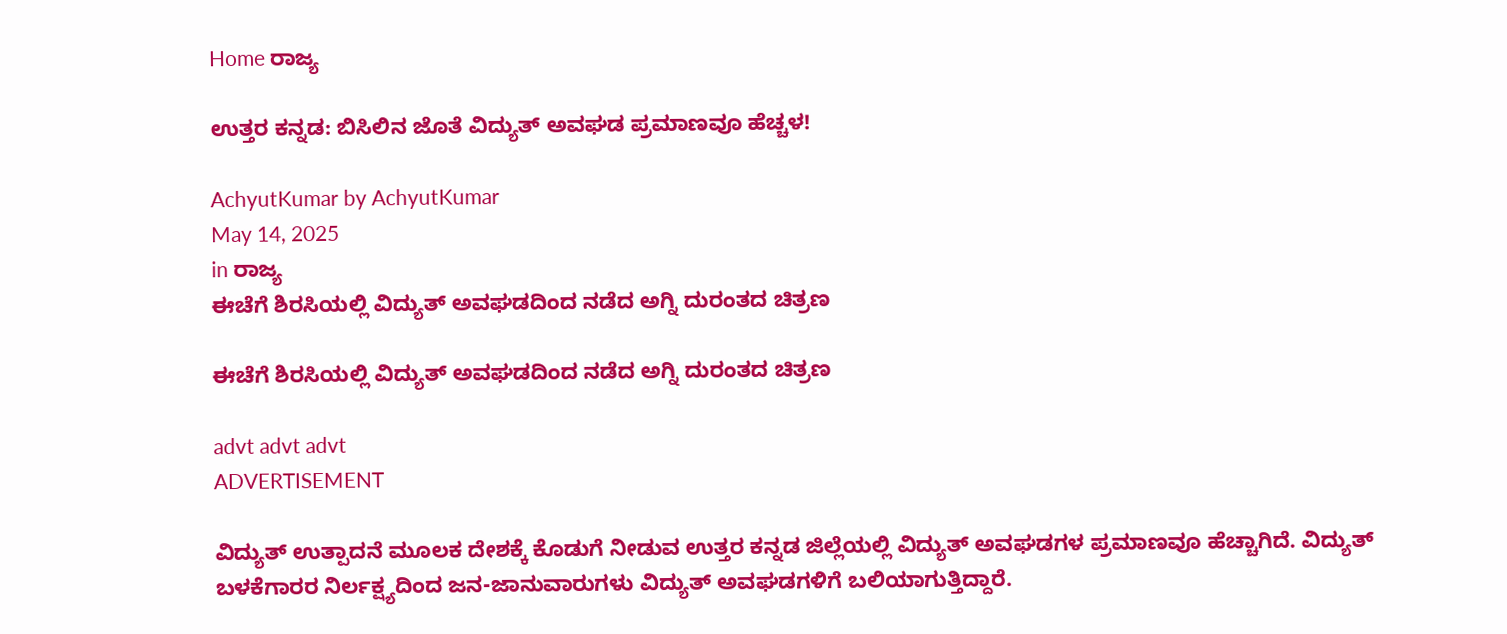Home ರಾಜ್ಯ

ಉತ್ತರ ಕನ್ನಡ: ಬಿಸಿಲಿನ ಜೊತೆ ವಿದ್ಯುತ್ ಅವಘಡ ಪ್ರಮಾಣವೂ ಹೆಚ್ಚಳ!

AchyutKumar by AchyutKumar
May 14, 2025
in ರಾಜ್ಯ
ಈಚೆಗೆ ಶಿರಸಿಯಲ್ಲಿ ವಿದ್ಯುತ್ ಅವಘಡದಿಂದ ನಡೆದ ಅಗ್ನಿ ದುರಂತದ ಚಿತ್ರಣ

ಈಚೆಗೆ ಶಿರಸಿಯಲ್ಲಿ ವಿದ್ಯುತ್ ಅವಘಡದಿಂದ ನಡೆದ ಅಗ್ನಿ ದುರಂತದ ಚಿತ್ರಣ

advt advt advt
ADVERTISEMENT

ವಿದ್ಯುತ್ ಉತ್ಪಾದನೆ ಮೂಲಕ ದೇಶಕ್ಕೆ ಕೊಡುಗೆ ನೀಡುವ ಉತ್ತರ ಕನ್ನಡ ಜಿಲ್ಲೆಯಲ್ಲಿ ವಿದ್ಯುತ್ ಅವಘಡಗಳ ಪ್ರಮಾಣವೂ ಹೆಚ್ಚಾಗಿದೆ. ವಿದ್ಯುತ್ ಬಳಕೆಗಾರರ ನಿರ್ಲಕ್ಷ್ಯದಿಂದ ಜನ-ಜಾನುವಾರುಗಳು ವಿದ್ಯುತ್ ಅವಘಡಗಳಿಗೆ ಬಲಿಯಾಗುತ್ತಿದ್ದಾರೆ.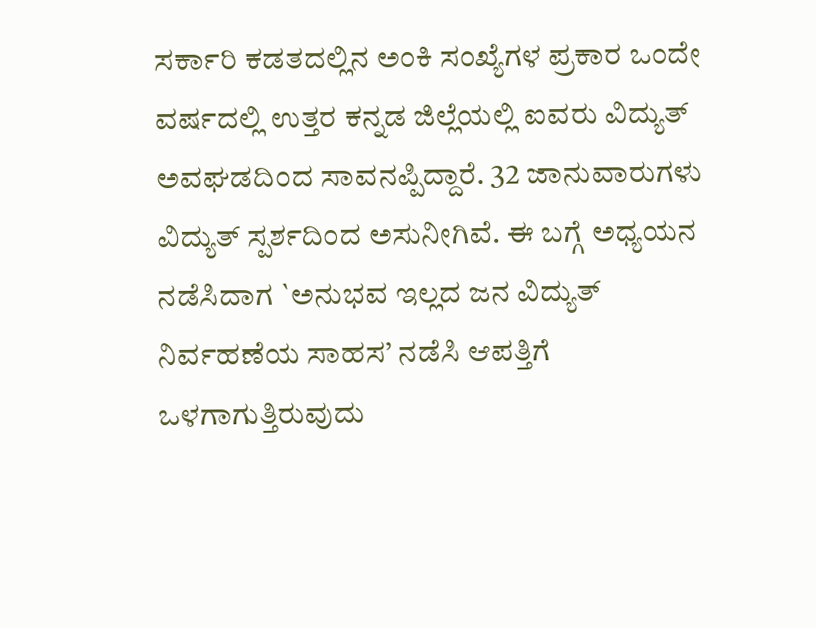ಸರ್ಕಾರಿ ಕಡತದಲ್ಲಿನ ಅಂಕಿ ಸಂಖ್ಯೆಗಳ ಪ್ರಕಾರ ಒಂದೇ ವರ್ಷದಲ್ಲಿ ಉತ್ತರ ಕನ್ನಡ ಜಿಲ್ಲೆಯಲ್ಲಿ ಐವರು ವಿದ್ಯುತ್ ಅವಘಡದಿಂದ ಸಾವನಪ್ಪಿದ್ದಾರೆ. 32 ಜಾನುವಾರುಗಳು ವಿದ್ಯುತ್ ಸ್ಪರ್ಶದಿಂದ ಅಸುನೀಗಿವೆ. ಈ ಬಗ್ಗೆ ಅಧ್ಯಯನ ನಡೆಸಿದಾಗ `ಅನುಭವ ಇಲ್ಲದ ಜನ ವಿದ್ಯುತ್ ನಿರ್ವಹಣೆಯ ಸಾಹಸ’ ನಡೆಸಿ ಆಪತ್ತಿಗೆ ಒಳಗಾಗುತ್ತಿರುವುದು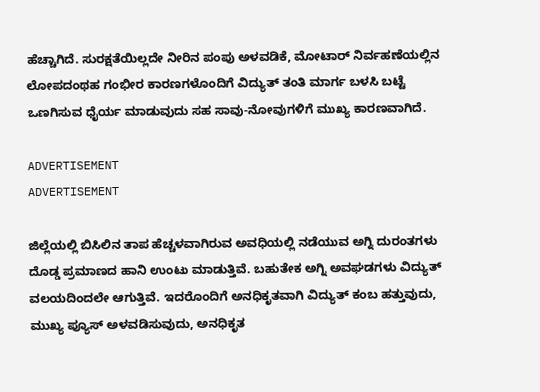ಹೆಚ್ಚಾಗಿದೆ. ಸುರಕ್ಷತೆಯಿಲ್ಲದೇ ನೀರಿನ ಪಂಪು ಅಳವಡಿಕೆ, ಮೋಟಾರ್ ನಿರ್ವಹಣೆಯಲ್ಲಿನ ಲೋಪದಂಥಹ ಗಂಭೀರ ಕಾರಣಗಳೊಂದಿಗೆ ವಿದ್ಯುತ್ ತಂತಿ ಮಾರ್ಗ ಬಳಸಿ ಬಟ್ಟೆ ಒಣಗಿಸುವ ಧೈರ್ಯ ಮಾಡುವುದು ಸಹ ಸಾವು-ನೋವುಗಳಿಗೆ ಮುಖ್ಯ ಕಾರಣವಾಗಿದೆ.

ADVERTISEMENT
ADVERTISEMENT

ಜಿಲ್ಲೆಯಲ್ಲಿ ಬಿಸಿಲಿನ ತಾಪ ಹೆಚ್ಚಳವಾಗಿರುವ ಅವಧಿಯಲ್ಲಿ ನಡೆಯುವ ಅಗ್ನಿ ದುರಂತಗಳು ದೊಡ್ಡ ಪ್ರಮಾಣದ ಹಾನಿ ಉಂಟು ಮಾಡುತ್ತಿವೆ. ಬಹುತೇಕ ಅಗ್ನಿ ಅವಘಡಗಳು ವಿದ್ಯುತ್ ವಲಯದಿಂದಲೇ ಆಗುತ್ತಿವೆ. ಇದರೊಂದಿಗೆ ಅನಧಿಕೃತವಾಗಿ ವಿದ್ಯುತ್ ಕಂಬ ಹತ್ತುವುದು, ಮುಖ್ಯ ಪ್ಯೂಸ್ ಅಳವಡಿಸುವುದು, ಅನಧಿಕೃತ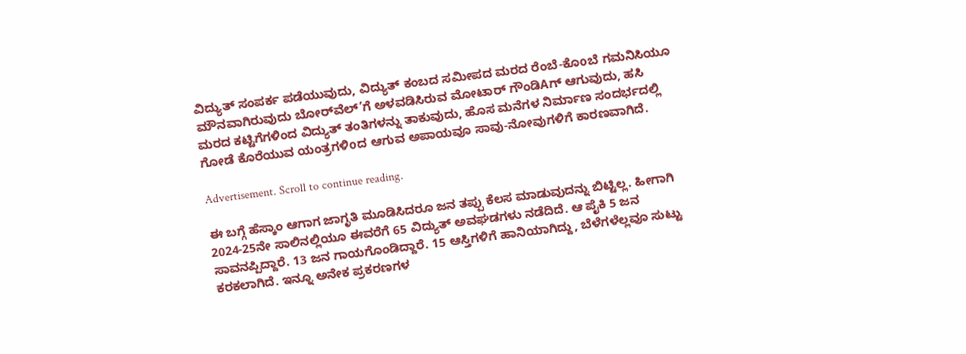ವಿದ್ಯುತ್ ಸಂಪರ್ಕ ಪಡೆಯುವುದು, ವಿದ್ಯುತ್ ಕಂಬದ ಸಮೀಪದ ಮರದ ರೆಂಬೆ-ಕೊoಬೆ ಗಮನಿಸಿಯೂ ಮೌನವಾಗಿರುವುದು ಬೋರ್‌ವೆಲ್’ಗೆ ಅಳವಡಿಸಿರುವ ಮೋಟಾರ್ ಗೌಂಡಿAಗ್ ಆಗುವುದು, ಹಸಿ ಮರದ ಕಟ್ಟಿಗೆಗಳಿಂದ ವಿದ್ಯುತ್ ತಂತಿಗಳನ್ನು ತಾಕುವುದು, ಹೊಸ ಮನೆಗಳ ನಿರ್ಮಾಣ ಸಂದರ್ಭದಲ್ಲಿ ಗೋಡೆ ಕೊರೆಯುವ ಯಂತ್ರಗಳಿoದ ಆಗುವ ಅಪಾಯವೂ ಸಾವು-ನೋವುಗಳಿಗೆ ಕಾರಣವಾಗಿದೆ.

Advertisement. Scroll to continue reading.

ಈ ಬಗ್ಗೆ ಹೆಸ್ಕಾಂ ಆಗಾಗ ಜಾಗೃತಿ ಮೂಡಿಸಿದರೂ ಜನ ತಪ್ಪು ಕೆಲಸ ಮಾಡುವುದನ್ನು ಬಿಟ್ಟಿಲ್ಲ. ಹೀಗಾಗಿ 2024-25ನೇ ಸಾಲಿನಲ್ಲಿಯೂ ಈವರೆಗೆ 65 ವಿದ್ಯುತ್ ಅವಘಡಗಳು ನಡೆದಿದೆ. ಆ ಪೈಕಿ 5 ಜನ ಸಾವನಪ್ಪಿದ್ದಾರೆ. 13 ಜನ ಗಾಯಗೊಂಡಿದ್ದಾರೆ. 15 ಆಸ್ತಿಗಳಿಗೆ ಹಾನಿಯಾಗಿದ್ದು, ಬೆಳೆಗಳೆಲ್ಲವೂ ಸುಟ್ಟು ಕರಕಲಾಗಿದೆ. ಇನ್ನೂ ಅನೇಕ ಪ್ರಕರಣಗಳ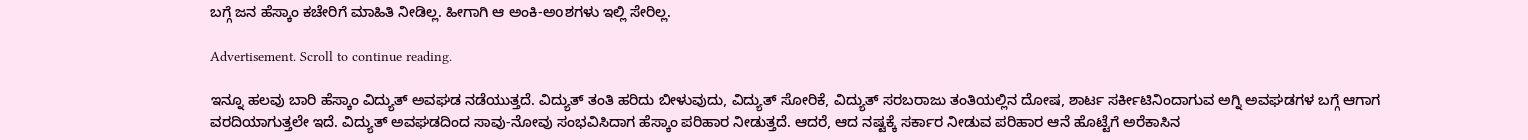ಬಗ್ಗೆ ಜನ ಹೆಸ್ಕಾಂ ಕಚೇರಿಗೆ ಮಾಹಿತಿ ನೀಡಿಲ್ಲ. ಹೀಗಾಗಿ ಆ ಅಂಕಿ-ಅoಶಗಳು ಇಲ್ಲಿ ಸೇರಿಲ್ಲ.

Advertisement. Scroll to continue reading.

ಇನ್ನೂ ಹಲವು ಬಾರಿ ಹೆಸ್ಕಾಂ ವಿದ್ಯುತ್ ಅವಘಡ ನಡೆಯುತ್ತದೆ. ವಿದ್ಯುತ್ ತಂತಿ ಹರಿದು ಬೀಳುವುದು, ವಿದ್ಯುತ್ ಸೋರಿಕೆ, ವಿದ್ಯುತ್ ಸರಬರಾಜು ತಂತಿಯಲ್ಲಿನ ದೋಷ, ಶಾರ್ಟ ಸರ್ಕೀಟಿನಿಂದಾಗುವ ಅಗ್ನಿ ಅವಘಡಗಳ ಬಗ್ಗೆ ಆಗಾಗ ವರದಿಯಾಗುತ್ತಲೇ ಇದೆ. ವಿದ್ಯುತ್ ಅವಘಡದಿಂದ ಸಾವು-ನೋವು ಸಂಭವಿಸಿದಾಗ ಹೆಸ್ಕಾಂ ಪರಿಹಾರ ನೀಡುತ್ತದೆ. ಆದರೆ, ಆದ ನಷ್ಟಕ್ಕೆ ಸರ್ಕಾರ ನೀಡುವ ಪರಿಹಾರ ಆನೆ ಹೊಟ್ಟೆಗೆ ಅರೆಕಾಸಿನ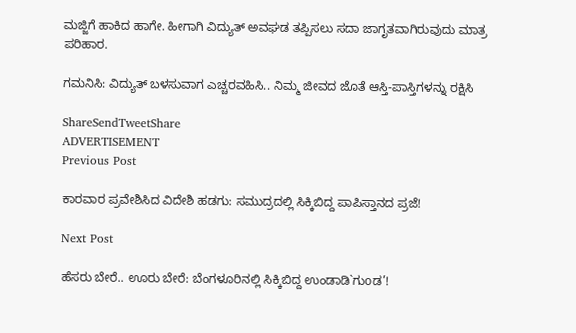ಮಜ್ಜಿಗೆ ಹಾಕಿದ ಹಾಗೇ. ಹೀಗಾಗಿ ವಿದ್ಯುತ್ ಅವಘಡ ತಪ್ಪಿಸಲು ಸದಾ ಜಾಗೃತವಾಗಿರುವುದು ಮಾತ್ರ ಪರಿಹಾರ.

ಗಮನಿಸಿ: ವಿದ್ಯುತ್ ಬಳಸುವಾಗ ಎಚ್ಚರವಹಿಸಿ.. ನಿಮ್ಮ ಜೀವದ ಜೊತೆ ಆಸ್ತಿ-ಪಾಸ್ತಿಗಳನ್ನು ರಕ್ಷಿಸಿ

ShareSendTweetShare
ADVERTISEMENT
Previous Post

ಕಾರವಾರ ಪ್ರವೇಶಿಸಿದ ವಿದೇಶಿ ಹಡಗು: ಸಮುದ್ರದಲ್ಲಿ ಸಿಕ್ಕಿಬಿದ್ದ ಪಾಪಿಸ್ತಾನದ ಪ್ರಜೆ!

Next Post

ಹೆಸರು ಬೇರೆ.. ಊರು ಬೇರೆ: ಬೆಂಗಳೂರಿನಲ್ಲಿ ಸಿಕ್ಕಿಬಿದ್ದ ಉಂಡಾಡಿ`ಗುoಡ’!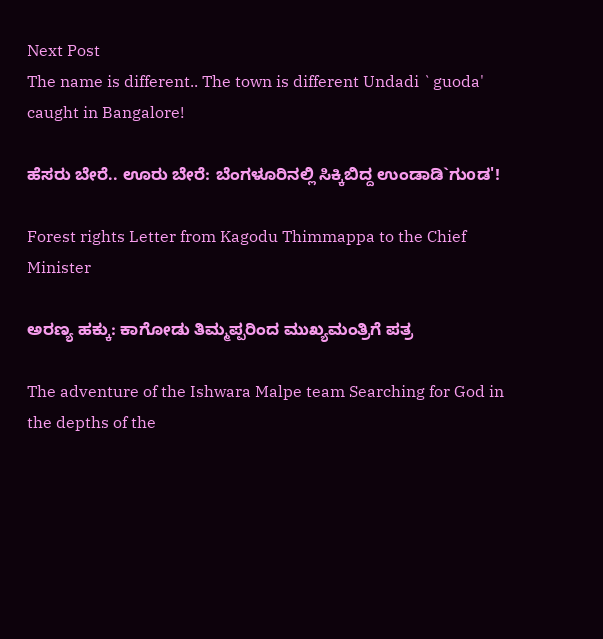Next Post
The name is different.. The town is different Undadi `guoda' caught in Bangalore!

ಹೆಸರು ಬೇರೆ.. ಊರು ಬೇರೆ: ಬೆಂಗಳೂರಿನಲ್ಲಿ ಸಿಕ್ಕಿಬಿದ್ದ ಉಂಡಾಡಿ`ಗುoಡ'!

Forest rights Letter from Kagodu Thimmappa to the Chief Minister

ಅರಣ್ಯ ಹಕ್ಕು: ಕಾಗೋಡು ತಿಮ್ಮಪ್ಪರಿಂದ ಮುಖ್ಯಮಂತ್ರಿಗೆ ಪತ್ರ

The adventure of the Ishwara Malpe team Searching for God in the depths of the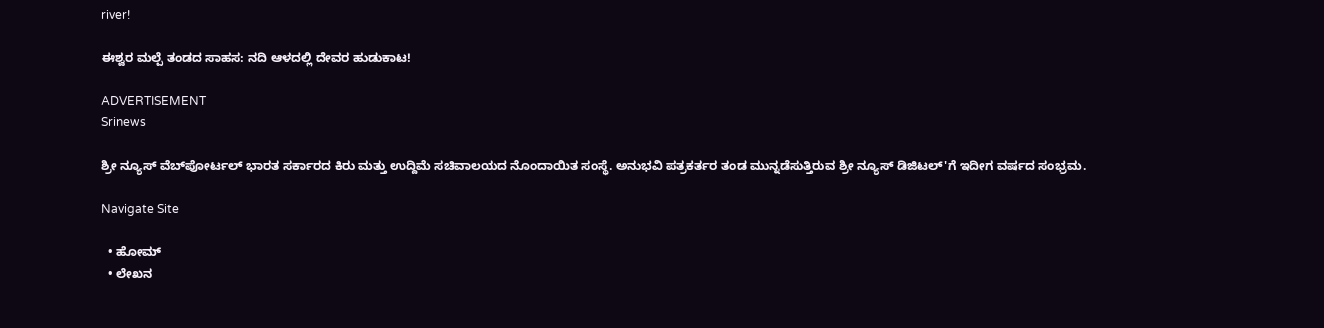river!

ಈಶ್ವರ ಮಲ್ಪೆ ತಂಡದ ಸಾಹಸ: ನದಿ ಆಳದಲ್ಲಿ ದೇವರ ಹುಡುಕಾಟ!

ADVERTISEMENT
Srinews

ಶ್ರೀ ನ್ಯೂಸ್ ವೆಬ್‌ಪೋರ್ಟಲ್ ಭಾರತ ಸರ್ಕಾರದ ಕಿರು ಮತ್ತು ಉದ್ದಿಮೆ ಸಚಿವಾಲಯದ ನೊಂದಾಯಿತ ಸಂಸ್ಥೆ. ಅನುಭವಿ ಪತ್ರಕರ್ತರ ತಂಡ ಮುನ್ನಡೆಸುತ್ತಿರುವ ಶ್ರೀ ನ್ಯೂಸ್ ಡಿಜಿಟಲ್'ಗೆ ಇದೀಗ ವರ್ಷದ ಸಂಭ್ರಮ.

Navigate Site

  • ಹೋಮ್
  • ಲೇಖನ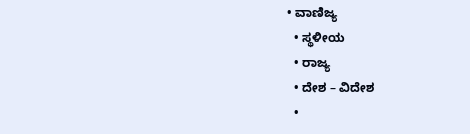• ವಾಣಿಜ್ಯ
  • ಸ್ಥಳೀಯ
  • ರಾಜ್ಯ
  • ದೇಶ – ವಿದೇಶ
  •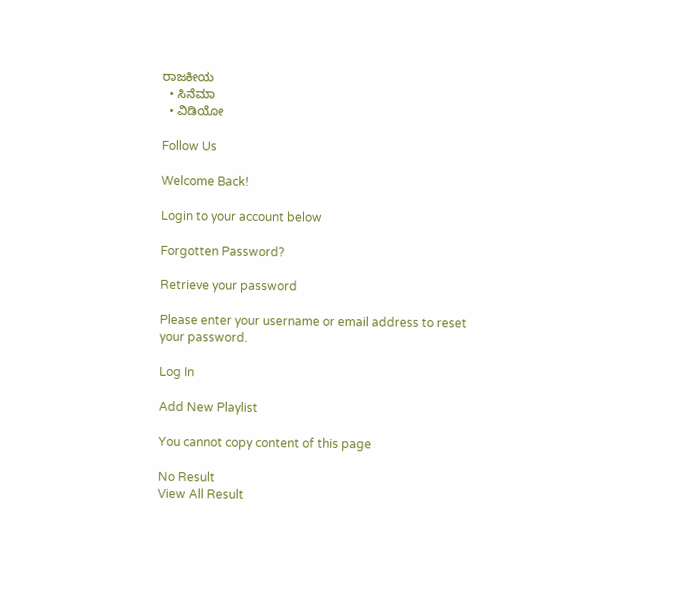ರಾಜಕೀಯ
  • ಸಿನೆಮಾ
  • ವಿಡಿಯೋ

Follow Us

Welcome Back!

Login to your account below

Forgotten Password?

Retrieve your password

Please enter your username or email address to reset your password.

Log In

Add New Playlist

You cannot copy content of this page

No Result
View All Result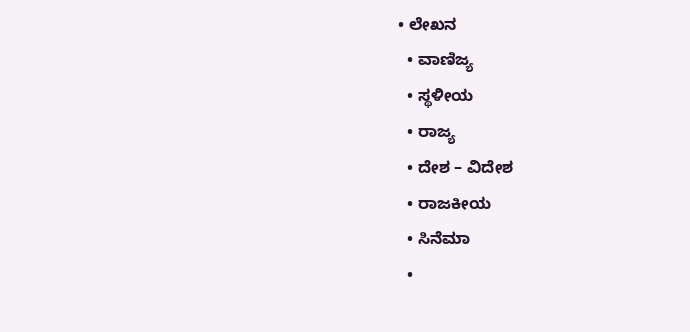• ಲೇಖನ
  • ವಾಣಿಜ್ಯ
  • ಸ್ಥಳೀಯ
  • ರಾಜ್ಯ
  • ದೇಶ – ವಿದೇಶ
  • ರಾಜಕೀಯ
  • ಸಿನೆಮಾ
  •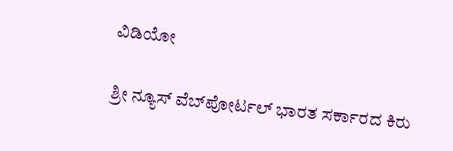ವಿಡಿಯೋ

ಶ್ರೀ ನ್ಯೂಸ್ ವೆಬ್‌ಪೋರ್ಟಲ್ ಭಾರತ ಸರ್ಕಾರದ ಕಿರು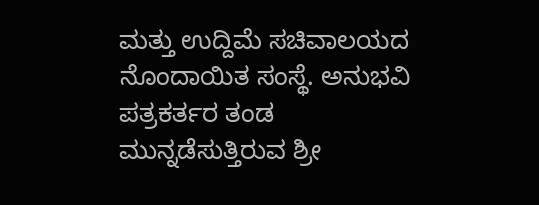ಮತ್ತು ಉದ್ದಿಮೆ ಸಚಿವಾಲಯದ ನೊಂದಾಯಿತ ಸಂಸ್ಥೆ. ಅನುಭವಿ ಪತ್ರಕರ್ತರ ತಂಡ ಮುನ್ನಡೆಸುತ್ತಿರುವ ಶ್ರೀ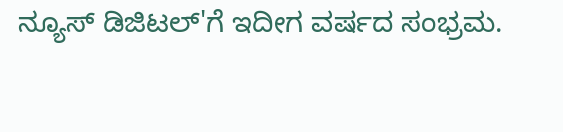ನ್ಯೂಸ್ ಡಿಜಿಟಲ್'ಗೆ ಇದೀಗ ವರ್ಷದ ಸಂಭ್ರಮ.